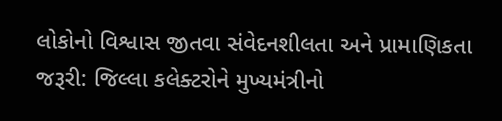લોકોનો વિશ્વાસ જીતવા સંવેદનશીલતા અને પ્રામાણિકતા જરૂરી: જિલ્લા કલેક્ટરોને મુખ્યમંત્રીનો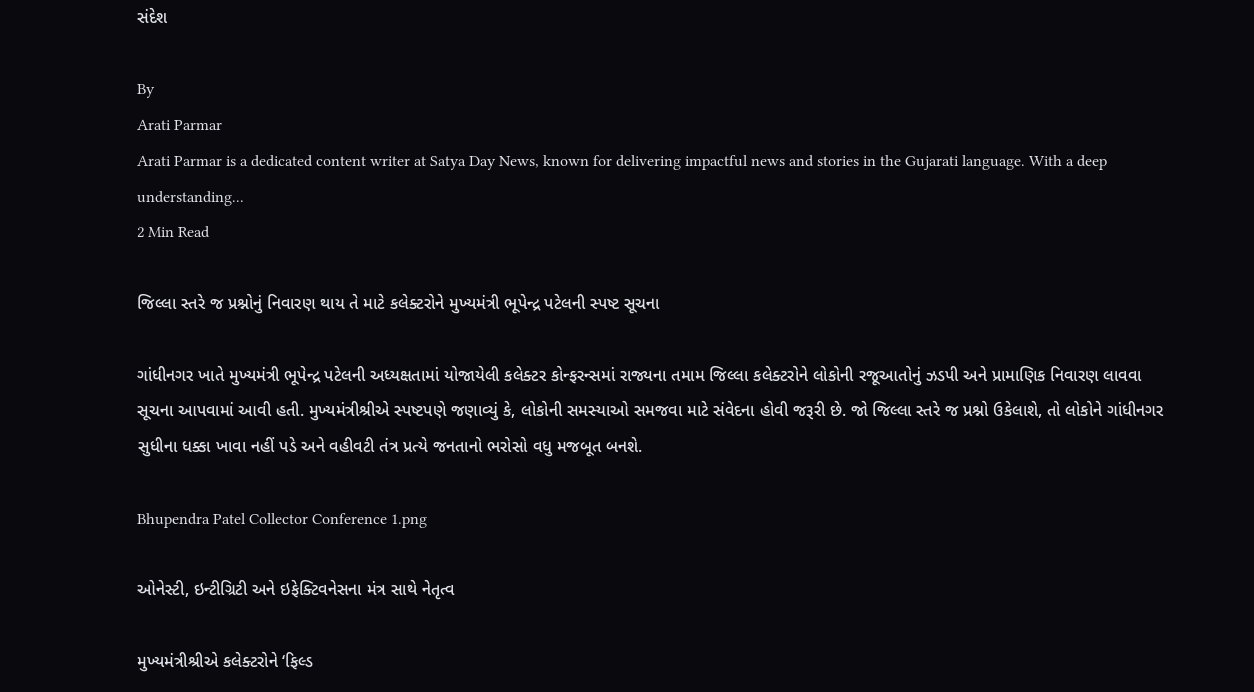સંદેશ

By
Arati Parmar
Arati Parmar is a dedicated content writer at Satya Day News, known for delivering impactful news and stories in the Gujarati language. With a deep understanding...
2 Min Read

જિલ્લા સ્તરે જ પ્રશ્નોનું નિવારણ થાય તે માટે કલેક્ટરોને મુખ્યમંત્રી ભૂપેન્દ્ર પટેલની સ્પષ્ટ સૂચના

ગાંધીનગર ખાતે મુખ્યમંત્રી ભૂપેન્દ્ર પટેલની અધ્યક્ષતામાં યોજાયેલી કલેક્ટર કોન્ફરન્સમાં રાજ્યના તમામ જિલ્લા કલેક્ટરોને લોકોની રજૂઆતોનું ઝડપી અને પ્રામાણિક નિવારણ લાવવા સૂચના આપવામાં આવી હતી. મુખ્યમંત્રીશ્રીએ સ્પષ્ટપણે જણાવ્યું કે, લોકોની સમસ્યાઓ સમજવા માટે સંવેદના હોવી જરૂરી છે. જો જિલ્લા સ્તરે જ પ્રશ્નો ઉકેલાશે, તો લોકોને ગાંધીનગર સુધીના ધક્કા ખાવા નહીં પડે અને વહીવટી તંત્ર પ્રત્યે જનતાનો ભરોસો વધુ મજબૂત બનશે.

Bhupendra Patel Collector Conference 1.png

ઓનેસ્ટી, ઇન્ટીગ્રિટી અને ઇફેક્ટિવનેસના મંત્ર સાથે નેતૃત્વ

મુખ્યમંત્રીશ્રીએ કલેક્ટરોને ‘ફિલ્ડ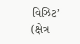વિઝિટ’ (ક્ષેત્ર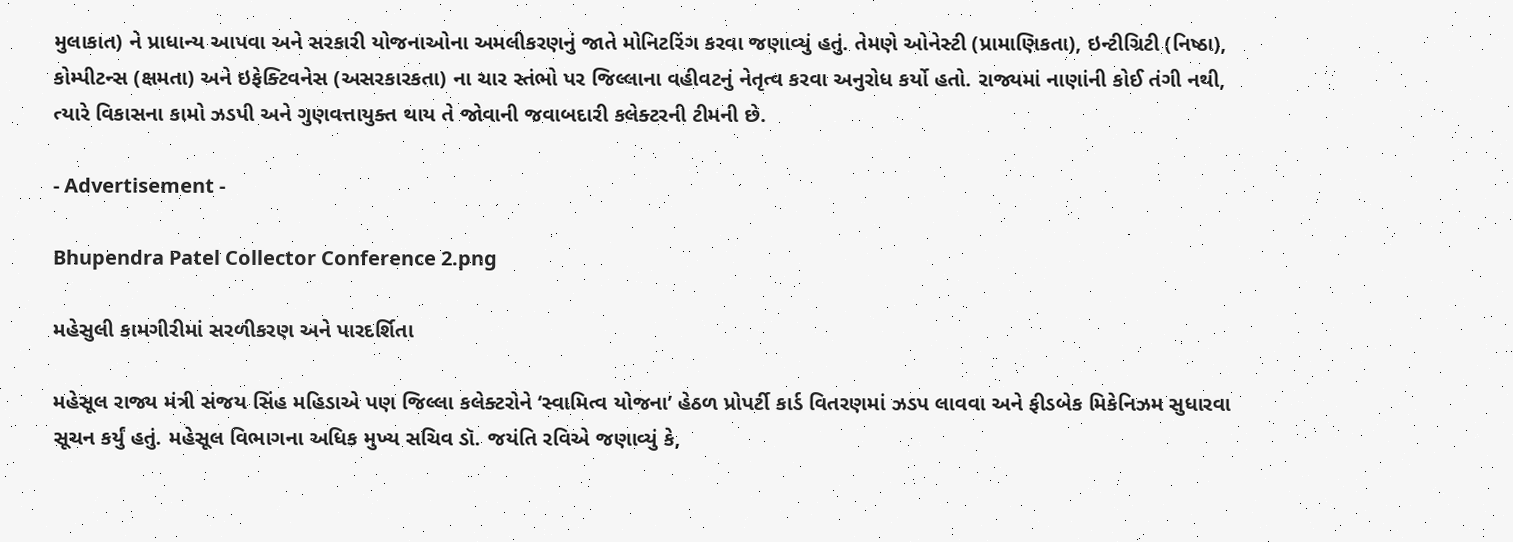મુલાકાત) ને પ્રાધાન્ય આપવા અને સરકારી યોજનાઓના અમલીકરણનું જાતે મોનિટરિંગ કરવા જણાવ્યું હતું. તેમણે ઓનેસ્ટી (પ્રામાણિકતા), ઇન્ટીગ્રિટી (નિષ્ઠા), કોમ્પીટન્સ (ક્ષમતા) અને ઇફેક્ટિવનેસ (અસરકારકતા) ના ચાર સ્તંભો પર જિલ્લાના વહીવટનું નેતૃત્વ કરવા અનુરોધ કર્યો હતો. રાજ્યમાં નાણાંની કોઈ તંગી નથી, ત્યારે વિકાસના કામો ઝડપી અને ગુણવત્તાયુક્ત થાય તે જોવાની જવાબદારી કલેક્ટરની ટીમની છે.

- Advertisement -

Bhupendra Patel Collector Conference 2.png

મહેસુલી કામગીરીમાં સરળીકરણ અને પારદર્શિતા

મહેસૂલ રાજ્ય મંત્રી સંજય સિંહ મહિડાએ પણ જિલ્લા કલેક્ટરોને ‘સ્વામિત્વ યોજના’ હેઠળ પ્રોપર્ટી કાર્ડ વિતરણમાં ઝડપ લાવવા અને ફીડબેક મિકેનિઝમ સુધારવા સૂચન કર્યું હતું. મહેસૂલ વિભાગના અધિક મુખ્ય સચિવ ડૉ. જયંતિ રવિએ જણાવ્યું કે,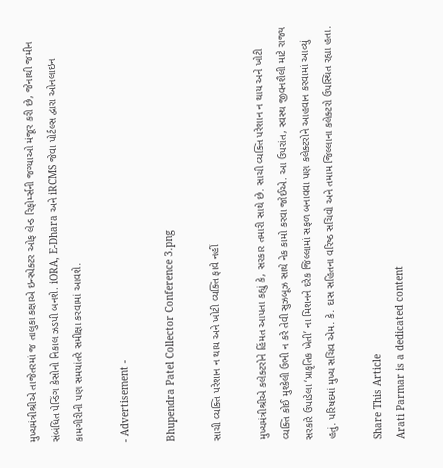મુખ્યમંત્રીશ્રીએ તાજેતરમાં જ તાલુકા કક્ષાએ ઇન્સ્પેક્ટર ઓફ લેન્ડ રિફોર્મ્સની જગ્યાઓ મંજૂર કરી છે, જેનાથી જમીન સંબંધિત પેન્ડિંગ કેસોનો નિકાલ ઝડપી બનશે. iORA, E-Dhara અને iRCMS જેવા પોર્ટલ્સ દ્વારા ઓનલાઇન કામગીરીની પણ સમયાંતરે સમીક્ષા કરવામાં આવશે.

- Advertisement -

Bhupendra Patel Collector Conference 3.png

સાચી વ્યક્તિ પરેશાન ન થાય અને ખોટી વ્યક્તિ ફાવે નહીં

મુખ્યમંત્રીશ્રીએ કલેક્ટરોને હિંમત આપતા કહ્યું કે, સરકાર તમારી સાથે છે. સાચી વ્યક્તિ પરેશાન ન થાય અને ખોટી વ્યક્તિ કોઈ મુશ્કેલી ઉભી ન કરે તેવી સુઝબૂઝ સાથે નેક કામો કરવા જોઈએ. આ ઉપરાંત, સ્વસ્થ જીવનશૈલી માટે રાજ્ય સરકારે ઉપાડેલા ‘પ્રાકૃતિક ખેતી’ ના મિશનને દરેક જિલ્લામાં સફળ બનાવવા પણ કલેક્ટરોને આહવાન કરવામાં આવ્યું હતું. પરિષદમાં મુખ્ય સચિવ એમ. કે. દાસ સહિતના વરિષ્ઠ સચિવો અને તમામ જિલ્લાના કલેક્ટરો ઉપસ્થિત રહ્યા હતા.

Share This Article
Arati Parmar is a dedicated content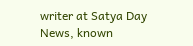writer at Satya Day News, known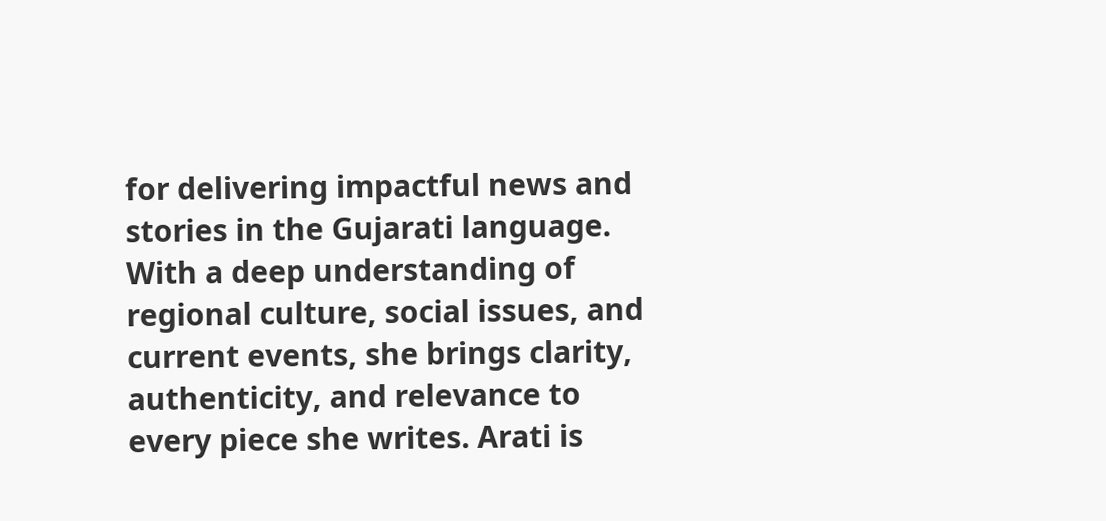for delivering impactful news and stories in the Gujarati language. With a deep understanding of regional culture, social issues, and current events, she brings clarity, authenticity, and relevance to every piece she writes. Arati is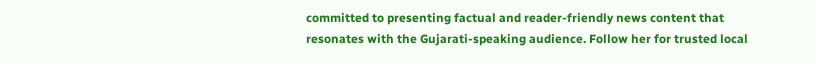committed to presenting factual and reader-friendly news content that resonates with the Gujarati-speaking audience. Follow her for trusted local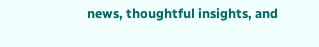news, thoughtful insights, and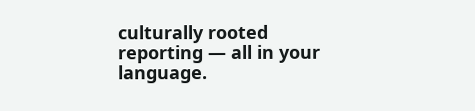culturally rooted reporting — all in your language.